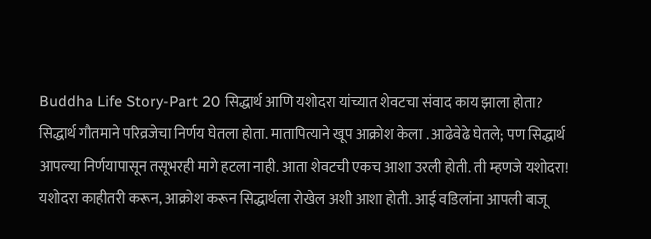Buddha Life Story-Part 20 सिद्धार्थ आणि यशोदरा यांच्यात शेवटचा संवाद काय झाला होता?
सिद्धार्थ गौतमाने परिव्रजेचा निर्णय घेतला होता. मातापित्याने खूप आक्रोश केला . आढेवेढे घेतले; पण सिद्धार्थ आपल्या निर्णयापासून तसूभरही मागे हटला नाही. आता शेवटची एकच आशा उरली होती. ती म्हणजे यशोदरा! यशोदरा काहीतरी करून, आक्रोश करून सिद्धार्थला रोखेल अशी आशा होती. आई वडिलांना आपली बाजू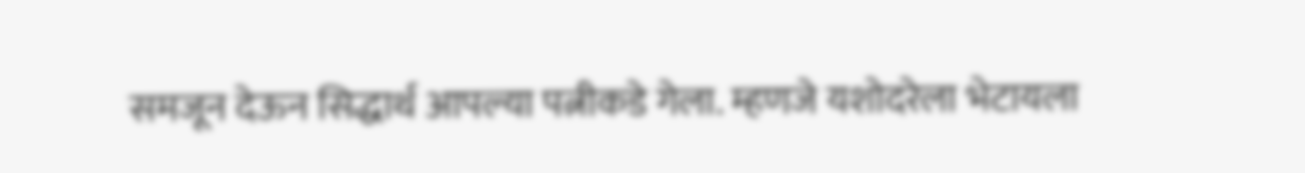समजून देऊन सिद्धार्थ आपल्या पत्नीकडे गेला. म्हणजे यशोदरेला भेटायला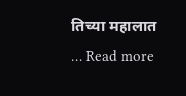तिच्या महालात … Read more